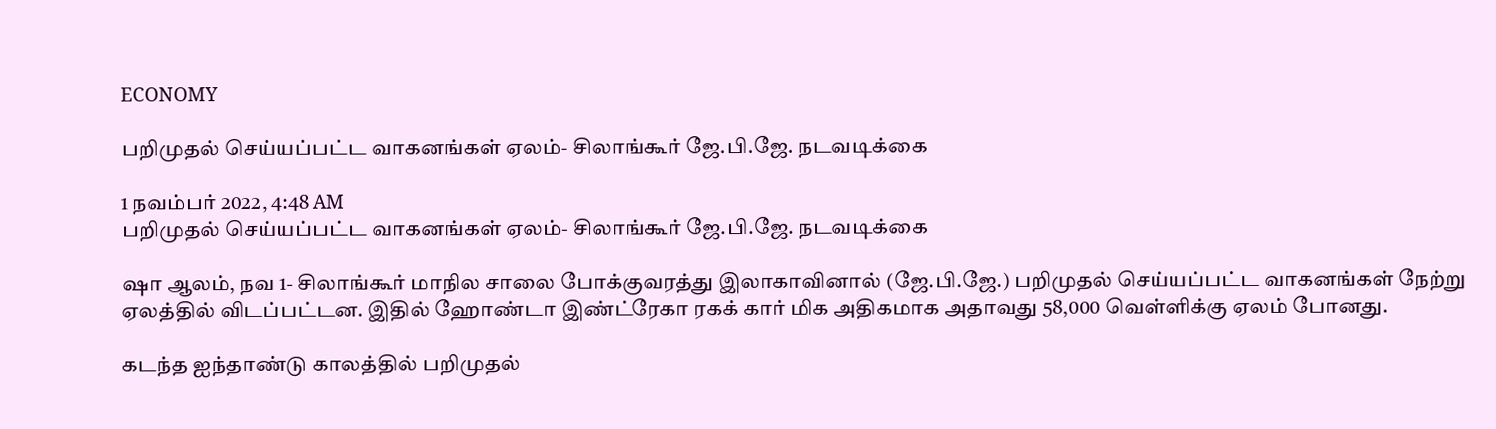ECONOMY

பறிமுதல் செய்யப்பட்ட வாகனங்கள் ஏலம்- சிலாங்கூர் ஜே.பி.ஜே. நடவடிக்கை

1 நவம்பர் 2022, 4:48 AM
பறிமுதல் செய்யப்பட்ட வாகனங்கள் ஏலம்- சிலாங்கூர் ஜே.பி.ஜே. நடவடிக்கை

ஷா ஆலம், நவ 1- சிலாங்கூர் மாநில சாலை போக்குவரத்து இலாகாவினால் (ஜே.பி.ஜே.) பறிமுதல் செய்யப்பட்ட வாகனங்கள் நேற்று ஏலத்தில் விடப்பட்டன. இதில் ஹோண்டா இண்ட்ரேகா ரகக் கார் மிக அதிகமாக அதாவது 58,000 வெள்ளிக்கு ஏலம் போனது.

கடந்த ஐந்தாண்டு காலத்தில் பறிமுதல்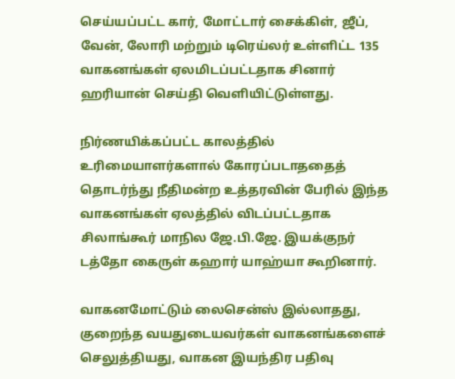செய்யப்பட்ட கார், மோட்டார் சைக்கிள், ஜீப், வேன், லோரி மற்றும் டிரெய்லர் உள்ளிட்ட 135 வாகனங்கள் ஏலமிடப்பட்டதாக சினார் ஹரியான் செய்தி வெளியிட்டுள்ளது.

நிர்ணயிக்கப்பட்ட காலத்தில் உரிமையாளர்களால் கோரப்படாததைத் தொடர்ந்து நீதிமன்ற உத்தரவின் பேரில் இந்த வாகனங்கள் ஏலத்தில் விடப்பட்டதாக சிலாங்கூர் மாநில ஜே.பி.ஜே. இயக்குநர் டத்தோ கைருள் கஹார் யாஹ்யா கூறினார்.

வாகனமோட்டும் லைசென்ஸ் இல்லாதது, குறைந்த வயதுடையவர்கள் வாகனங்களைச் செலுத்தியது, வாகன இயந்திர பதிவு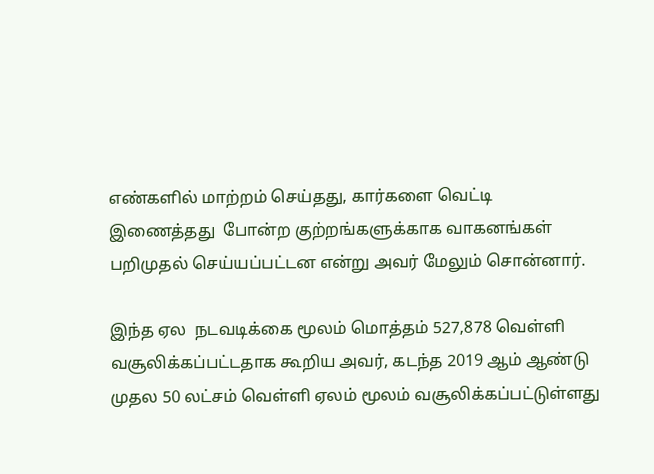எண்களில் மாற்றம் செய்தது, கார்களை வெட்டி இணைத்தது  போன்ற குற்றங்களுக்காக வாகனங்கள் பறிமுதல் செய்யப்பட்டன என்று அவர் மேலும் சொன்னார்.

இந்த ஏல  நடவடிக்கை மூலம் மொத்தம் 527,878 வெள்ளி வசூலிக்கப்பட்டதாக கூறிய அவர், கடந்த 2019 ஆம் ஆண்டு முதல 50 லட்சம் வெள்ளி ஏலம் மூலம் வசூலிக்கப்பட்டுள்ளது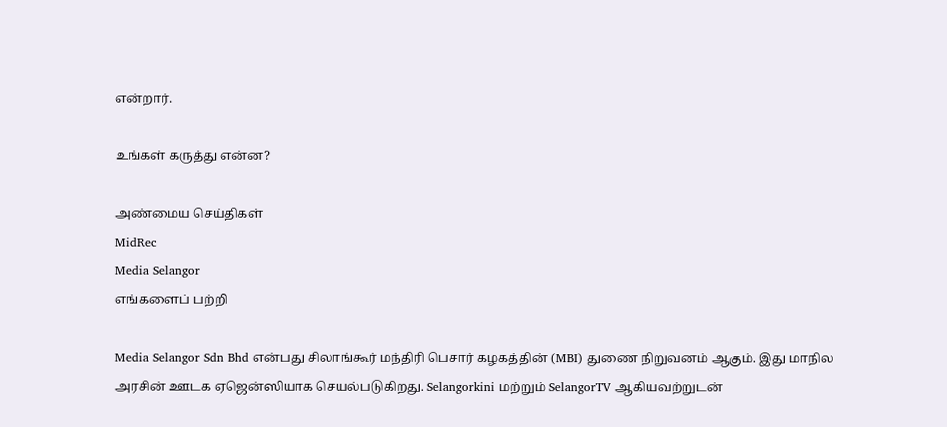என்றார்.

உங்கள் கருத்து என்ன?

அண்மைய செய்திகள்
MidRec
Media Selangor
எங்களைப் பற்றி

Media Selangor Sdn Bhd என்பது சிலாங்கூர் மந்திரி பெசார் கழகத்தின் (MBI) துணை நிறுவனம் ஆகும். இது மாநில அரசின் ஊடக ஏஜென்ஸியாக செயல்படுகிறது. Selangorkini மற்றும் SelangorTV ஆகியவற்றுடன்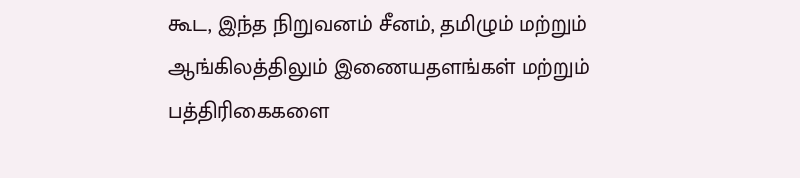கூட, இந்த நிறுவனம் சீனம், தமிழும் மற்றும் ஆங்கிலத்திலும் இணையதளங்கள் மற்றும் பத்திரிகைகளை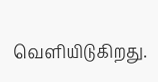வெளியிடுகிறது.